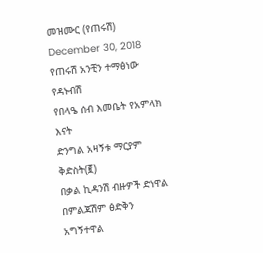መዝሙር (የጠሩሽ) December 30, 2018
የጠሩሽ አንቺን ተማፅነው የዳኑብሽ
የበላዔ ሰብ እመቤት የአምላክ እናት
ድንግል አዛኝቱ ማርያም ቅድስት(፪)
በቃል ኪዳንሽ ብዙዎች ድነዋል
በምልጃሽም ፅድቅን አግኝተዋል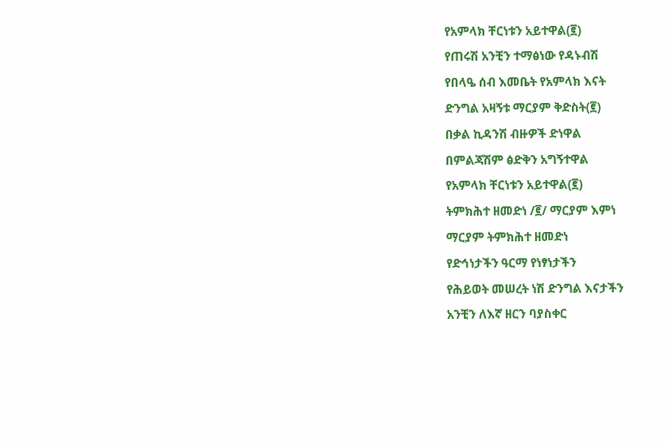የአምላክ ቸርነቱን አይተዋል(፪)
የጠሩሽ አንቺን ተማፅነው የዳኑብሽ
የበላዔ ሰብ እመቤት የአምላክ እናት
ድንግል አዛኝቱ ማርያም ቅድስት(፪)
በቃል ኪዳንሽ ብዙዎች ድነዋል
በምልጃሽም ፅድቅን አግኝተዋል
የአምላክ ቸርነቱን አይተዋል(፪)
ትምክሕተ ዘመድነ /፪/ ማርያም እምነ
ማርያም ትምክሕተ ዘመድነ
የድኅነታችን ዓርማ የነፃነታችን
የሕይወት መሠረት ነሽ ድንግል እናታችን
አንቺን ለእኛ ዘርን ባያስቀር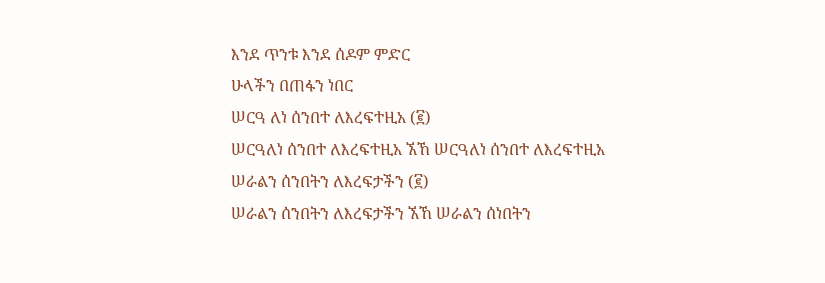እንደ ጥንቱ እንደ ሰዶም ምድር
ሁላችን በጠፋን ነበር
ሠርዓ ለነ ሰንበተ ለእረፍተዚአ (፪)
ሠርዓለነ ሰንበተ ለእረፍተዚአ ኧኸ ሠርዓለነ ሰንበተ ለእረፍተዚአ
ሠራልን ሰንበትን ለእረፍታችን (፪)
ሠራልን ሰንበትን ለእረፍታችን ኧኸ ሠራልን ሰነበትን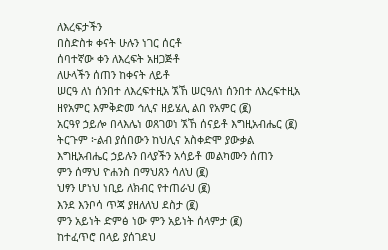ለእረፍታችን
በስድስቱ ቀናት ሁሉን ነገር ሰርቶ
ሰባተኛው ቀን ለእረፍት አዘጋጅቶ
ለሁላችን ሰጠን ከቀናት ለይቶ
ሠርዓ ለነ ሰንበተ ለእረፍተዚአ ኧኸ ሠርዓለነ ሰንበተ ለእረፍተዚአ
ዘየአምር እምቅድመ ኅሊና ዘይሄሊ ልበ የአምር (፪)
አርዓየ ኃይሎ በላእሌነ ወጸገወነ ኧኸ ሰናይቶ እግዚአብሔር (፪)
ትርጉም ፦ልብ ያሰበውን ከህሊና አስቀድሞ ያውቃል
እግዚአብሔር ኃይሉን በላያችን አሳይቶ መልካሙን ሰጠን
ምን ሰማህ ዮሐንስ በማህጸን ሳለህ (፪)
ህፃን ሆነህ ነቢይ ለክብር የተጠራህ (፪)
እንደ እንቦሳ ጥጃ ያዘለለህ ደስታ (፪)
ምን አይነት ድምፅ ነው ምን አይነት ሰላምታ (፪)
ከተፈጥሮ በላይ ያሰገደህ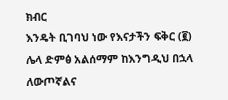ክብር
እንዴት ቢገባህ ነው የእናታችን ፍቅር (፪)
ሌላ ድምፅ አልሰማም ከእንግዲህ በኋላ
ለውጦኛልና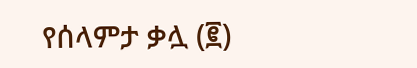የሰላምታ ቃሏ (፪)